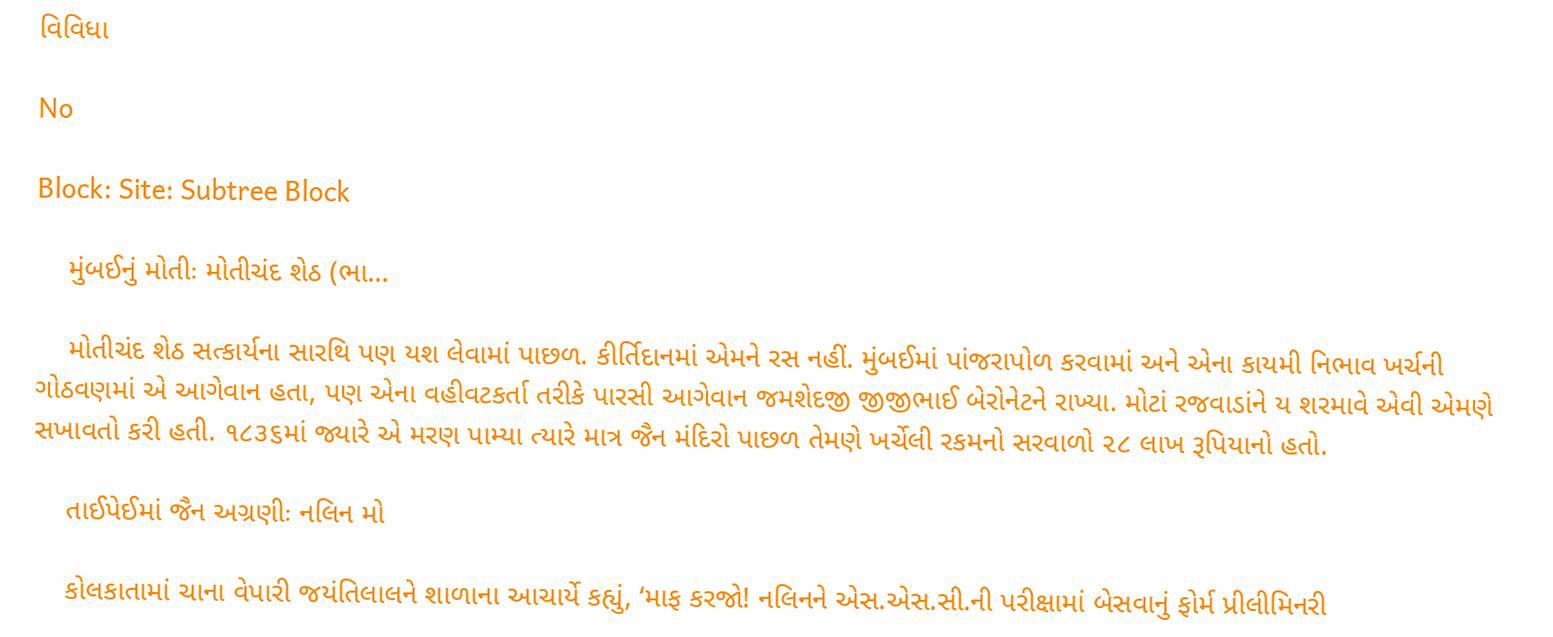વિવિધા

No

Block: Site: Subtree Block

    મુંબઈનું મોતીઃ મોતીચંદ શેઠ (ભા...

    મોતીચંદ શેઠ સત્કાર્યના સારથિ પણ યશ લેવામાં પાછળ. કીર્તિદાનમાં એમને રસ નહીં. મુંબઈમાં પાંજરાપોળ કરવામાં અને એના કાયમી નિભાવ ખર્ચની ગોઠવણમાં એ આગેવાન હતા, પણ એના વહીવટકર્તા તરીકે પારસી આગેવાન જમશેદજી જીજીભાઈ બેરોનેટને રાખ્યા. મોટાં રજવાડાંને ય શરમાવે એવી એમણે સખાવતો કરી હતી. ૧૮૩૬માં જ્યારે એ મરણ પામ્યા ત્યારે માત્ર જૈન મંદિરો પાછળ તેમણે ખર્ચેલી રકમનો સરવાળો ૨૮ લાખ રૂપિયાનો હતો.

    તાઈપેઈમાં જૈન અગ્રણીઃ નલિન મો

    કોલકાતામાં ચાના વેપારી જયંતિલાલને શાળાના આચાર્યે કહ્યું, ‘માફ કરજો! નલિનને એસ.એસ.સી.ની પરીક્ષામાં બેસવાનું ફોર્મ પ્રીલીમિનરી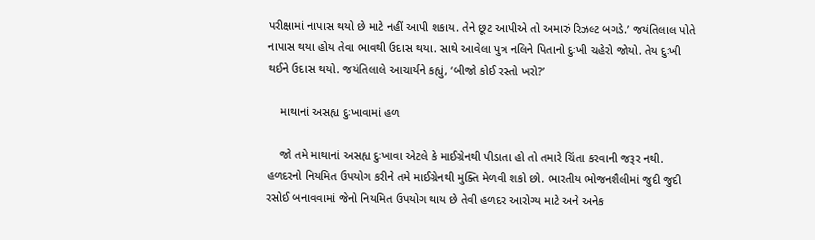પરીક્ષામાં નાપાસ થયો છે માટે નહીં આપી શકાય. તેને છૂટ આપીએ તો અમારું રિઝલ્ટ બગડે.’ જયંતિલાલ પોતે નાપાસ થયા હોય તેવા ભાવથી ઉદાસ થયા. સાથે આવેલા પુત્ર નલિને પિતાનો દુઃખી ચહેરો જોયો. તેય દુઃખી થઈને ઉદાસ થયો. જયંતિલાલે આચાર્યને કહ્યું, ‘બીજો કોઈ રસ્તો ખરો?’

    માથાનાં અસહ્ય દુઃખાવામાં હળ

    જો તમે માથાનાં અસહ્ય દુઃખાવા એટલે કે માઈગ્રેનથી પીડાતા હો તો તમારે ચિંતા કરવાની જરૂર નથી. હળદરનો નિયમિત ઉપયોગ કરીને તમે માઈગ્રેનથી મુક્તિ મેળવી શકો છો. ભારતીય ભોજનશૈલીમાં જુદી જુદી રસોઈ બનાવવામાં જેનો નિયમિત ઉપયોગ થાય છે તેવી હળદર આરોગ્ય માટે અને અનેક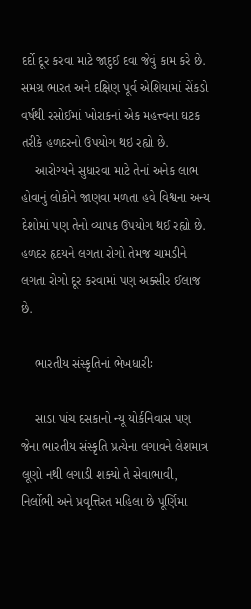દર્દો દૂર કરવા માટે જાદુઈ દવા જેવું કામ કરે છે. સમગ્ર ભારત અને દક્ષિણ પૂર્વ એશિયામાં સેંકડો વર્ષથી રસોઈમાં ખોરાકનાં એક મહત્ત્વના ઘટક તરીકે હળદરનો ઉપયોગ થઇ રહ્યો છે.
    આરોગ્યને સુધારવા માટે તેનાં અનેક લાભ હોવાનું લોકોને જાણવા મળતા હવે વિશ્વના અન્ય દેશોમાં પણ તેનો વ્યાપક ઉપયોગ થઈ રહ્યો છે. હળદર હૃદયને લગતા રોગો તેમજ ચામડીને લગતા રોગો દૂર કરવામાં પણ અક્સીર ઈલાજ છે.

    ભારતીય સંસ્કૃતિનાં ભેખધારીઃ

    સાડા પાંચ દસકાનો ન્યૂ યોર્કનિવાસ પણ જેના ભારતીય સંસ્કૃતિ પ્રત્યેના લગાવને લેશમાત્ર લૂણો નથી લગાડી શક્યો તે સેવાભાવી, નિર્લોભી અને પ્રવૃત્તિરત મહિલા છે પૂર્ણિમા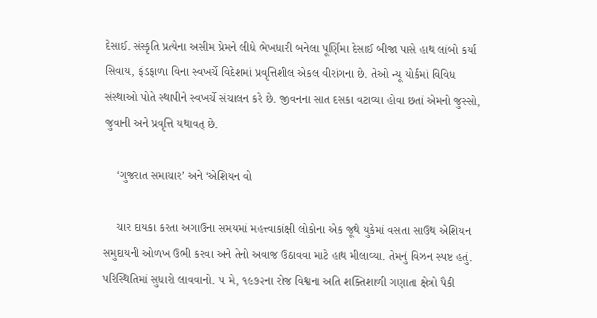દેસાઈ. સંસ્કૃતિ પ્રત્યેના અસીમ પ્રેમને લીધે ભેખધારી બનેલા પૂર્ણિમા દેસાઈ બીજા પાસે હાથ લાંબો કર્યા સિવાય, ફંડફાળા વિના સ્વખર્ચે વિદેશમાં પ્રવૃત્તિશીલ એકલ વીરાંગના છે. તેઓ ન્યૂ યોર્કમાં વિવિધ સંસ્થાઓ પોતે સ્થાપીને સ્વખર્ચે સંચાલન કરે છે. જીવનના સાત દસકા વટાવ્યા હોવા છતાં એમનો જુસ્સો, જુવાની અને પ્રવૃત્તિ યથાવત્ છે.

    ‘ગુજરાત સમાચાર’ અને ‘એશિયન વો

    ચાર દાયકા કરતા અગાઉના સમયમાં મહત્ત્વાકાંક્ષી લોકોના એક જૂથે યુકેમાં વસતા સાઉથ એશિયન સમુદાયની ઓળખ ઉભી કરવા અને તેનો અવાજ ઉઠાવવા માટે હાથ મીલાવ્યા. તેમનું વિઝન સ્પષ્ટ હતું. પરિસ્થિતિમાં સુધારો લાવવાનો. ૫ મે, ૧૯૭૨ના રોજ વિશ્વના અતિ શક્તિશાળી ગણાતા ક્ષેત્રો પૈકી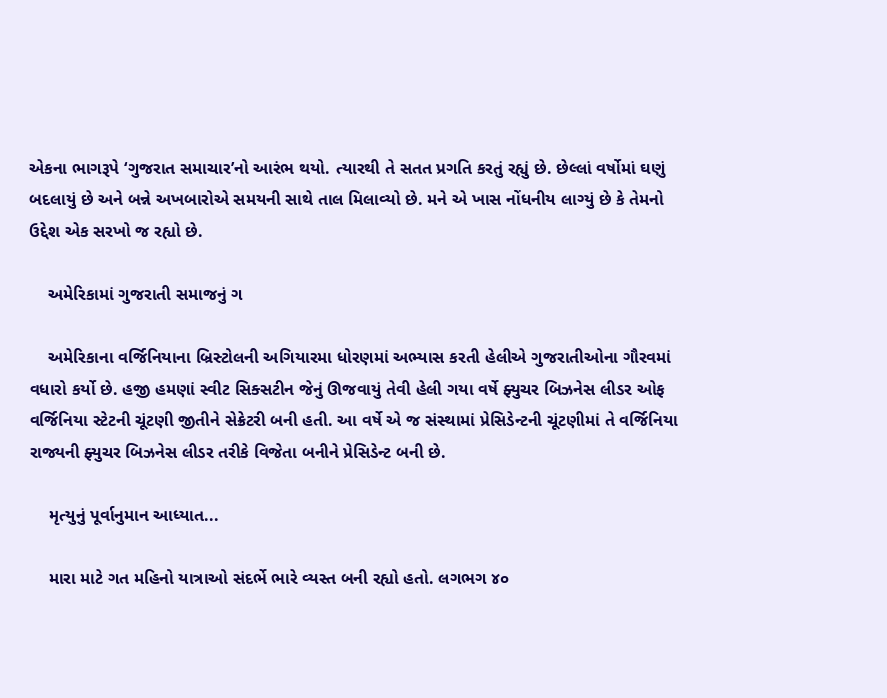એકના ભાગરૂપે ‘ગુજરાત સમાચાર’નો આરંભ થયો. ત્યારથી તે સતત પ્રગતિ કરતું રહ્યું છે. છેલ્લાં વર્ષોમાં ઘણું બદલાયું છે અને બન્ને અખબારોએ સમયની સાથે તાલ મિલાવ્યો છે. મને એ ખાસ નોંધનીય લાગ્યું છે કે તેમનો ઉદ્દેશ એક સરખો જ રહ્યો છે.

    અમેરિકામાં ગુજરાતી સમાજનું ગ

    અમેરિકાના વર્જિનિયાના બ્રિસ્ટોલની અગિયારમા ધોરણમાં અભ્યાસ કરતી હેલીએ ગુજરાતીઓના ગૌરવમાં વધારો કર્યો છે. હજી હમણાં સ્વીટ સિક્સટીન જેનું ઊજવાયું તેવી હેલી ગયા વર્ષે ફ્યુચર બિઝનેસ લીડર ઓફ વર્જિનિયા સ્ટેટની ચૂંટણી જીતીને સેક્રેટરી બની હતી. આ વર્ષે એ જ સંસ્થામાં પ્રેસિડેન્ટની ચૂંટણીમાં તે વર્જિનિયા રાજ્યની ફ્યુચર બિઝનેસ લીડર તરીકે વિજેતા બનીને પ્રેસિડેન્ટ બની છે.

    મૃત્યુનું પૂર્વાનુમાન આધ્યાત...

    મારા માટે ગત મહિનો યાત્રાઓ સંદર્ભે ભારે વ્યસ્ત બની રહ્યો હતો. લગભગ ૪૦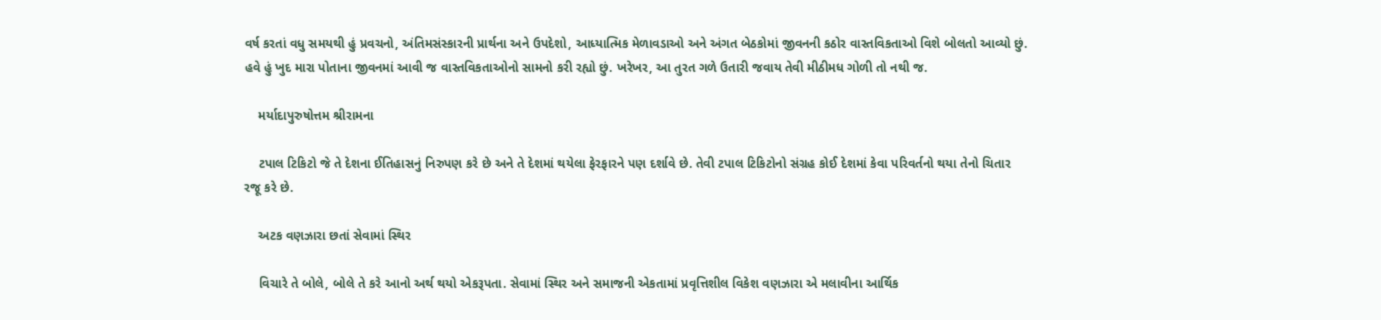વર્ષ કરતાં વધુ સમયથી હું પ્રવચનો, અંતિમસંસ્કારની પ્રાર્થના અને ઉપદેશો, આધ્યાત્મિક મેળાવડાઓ અને અંગત બેઠકોમાં જીવનની કઠોર વાસ્તવિકતાઓ વિશે બોલતો આવ્યો છું. હવે હું ખુદ મારા પોતાના જીવનમાં આવી જ વાસ્તવિકતાઓનો સામનો કરી રહ્યો છું. ખરેખર, આ તુરત ગળે ઉતારી જવાય તેવી મીઠીમધ ગોળી તો નથી જ.

    મર્યાદાપુરુષોત્તમ શ્રીરામના

    ટપાલ ટિકિટો જે તે દેશના ઈતિહાસનું નિરુપણ કરે છે અને તે દેશમાં થયેલા ફેરફારને પણ દર્શાવે છે. તેવી ટપાલ ટિકિટોનો સંગ્રહ કોઈ દેશમાં કેવા પરિવર્તનો થયા તેનો ચિતાર રજૂ કરે છે.

    અટક વણઝારા છતાં સેવામાં સ્થિર

    વિચારે તે બોલે, બોલે તે કરે આનો અર્થ થયો એકરૂપતા. સેવામાં સ્થિર અને સમાજની એકતામાં પ્રવૃત્તિશીલ વિકેશ વણઝારા એ મલાવીના આર્થિક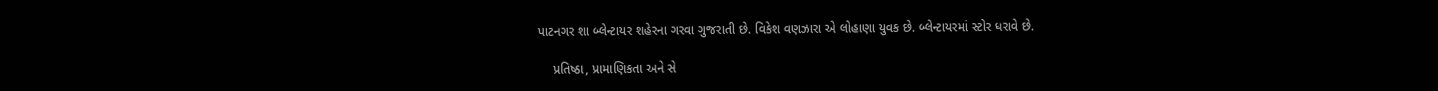પાટનગર શા બ્લેન્ટાયર શહેરના ગરવા ગુજરાતી છે. વિકેશ વણઝારા એ લોહાણા યુવક છે. બ્લેન્ટાયરમાં સ્ટોર ધરાવે છે.

    પ્રતિષ્ઠા, પ્રામાણિકતા અને સે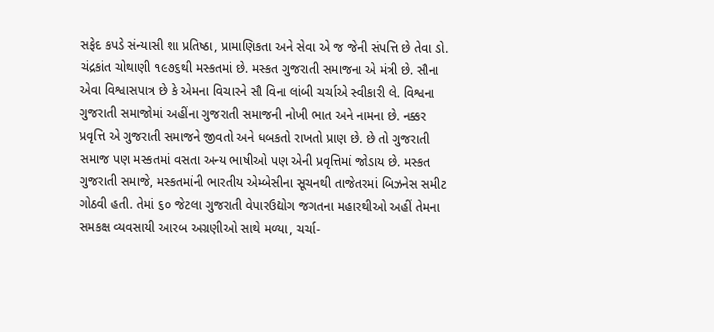સફેદ કપડે સંન્યાસી શા પ્રતિષ્ઠા, પ્રામાણિકતા અને સેવા એ જ જેની સંપત્તિ છે તેવા ડો. ચંદ્રકાંત ચોથાણી ૧૯૭૬થી મસ્કતમાં છે. મસ્કત ગુજરાતી સમાજના એ મંત્રી છે. સૌના એવા વિશ્વાસપાત્ર છે કે એમના વિચારને સૌ વિના લાંબી ચર્ચાએ સ્વીકારી લે. વિશ્વના ગુજરાતી સમાજોમાં અહીંના ગુજરાતી સમાજની નોખી ભાત અને નામના છે. નક્કર પ્રવૃત્તિ એ ગુજરાતી સમાજને જીવતો અને ધબકતો રાખતો પ્રાણ છે. છે તો ગુજરાતી સમાજ પણ મસ્કતમાં વસતા અન્ય ભાષીઓ પણ એની પ્રવૃત્તિમાં જોડાય છે. મસ્કત ગુજરાતી સમાજે, મસ્કતમાંની ભારતીય એમ્બેસીના સૂચનથી તાજેતરમાં બિઝનેસ સમીટ ગોઠવી હતી. તેમાં ૬૦ જેટલા ગુજરાતી વેપારઉદ્યોગ જગતના મહારથીઓ અહીં તેમના સમકક્ષ વ્યવસાયી આરબ અગ્રણીઓ સાથે મળ્યા, ચર્ચા-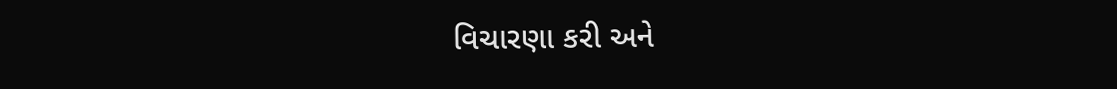વિચારણા કરી અને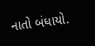નાતો બંધાયો.